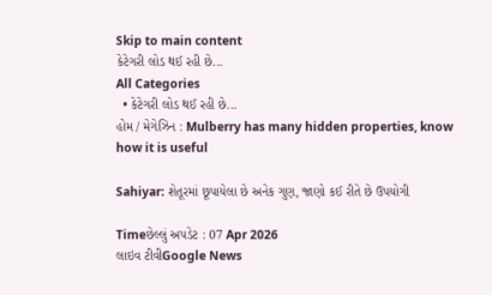Skip to main content
કેટેગરી લોડ થઈ રહી છે...
All Categories
  • કેટેગરી લોડ થઈ રહી છે...
હોમ / મેગેઝિન : Mulberry has many hidden properties, know how it is useful

Sahiyar: શેતૂરમાં છૂપાયેલા છે અનેક ગુણ, જાણો કઈ રીતે છે ઉપયોગી

Timeછેલ્લું અપડેટ : 07 Apr 2026
લાઇવ ટીવીGoogle News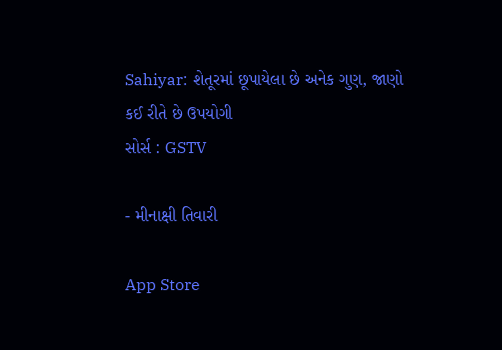Sahiyar: શેતૂરમાં છૂપાયેલા છે અનેક ગુણ, જાણો કઈ રીતે છે ઉપયોગી
સોર્સ : GSTV

- મીનાક્ષી તિવારી

App Store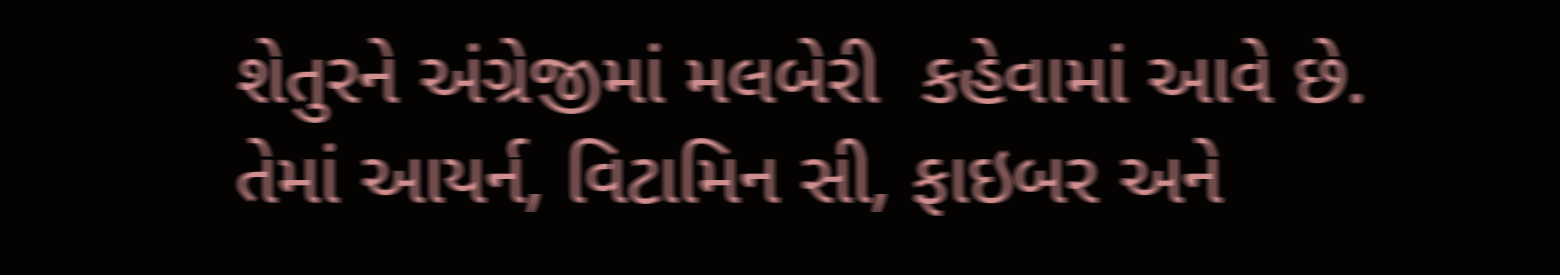શેતુરને અંગ્રેજીમાં મલબેરી  કહેવામાં આવે છે. તેમાં આયર્ન, વિટામિન સી, ફાઇબર અને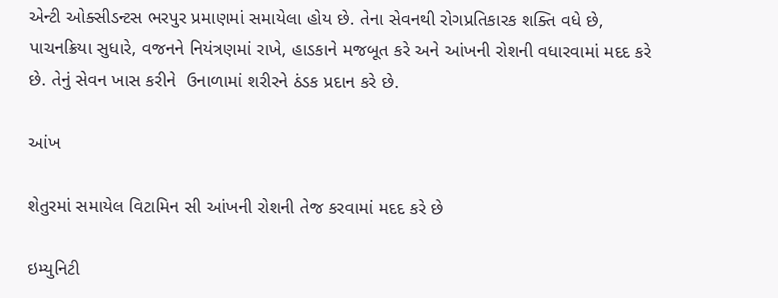એન્ટી ઓક્સીડન્ટસ ભરપુર પ્રમાણમાં સમાયેલા હોય છે. તેના સેવનથી રોગપ્રતિકારક શક્તિ વધે છે,  પાચનક્રિયા સુધારે, વજનને નિયંત્રણમાં રાખે, હાડકાને મજબૂત કરે અને આંખની રોશની વધારવામાં મદદ કરે છે. તેનું સેવન ખાસ કરીને  ઉનાળામાં શરીરને ઠંડક પ્રદાન કરે છે.

આંખ

શેતુરમાં સમાયેલ વિટામિન સી આંખની રોશની તેજ કરવામાં મદદ કરે છે

ઇમ્યુનિટી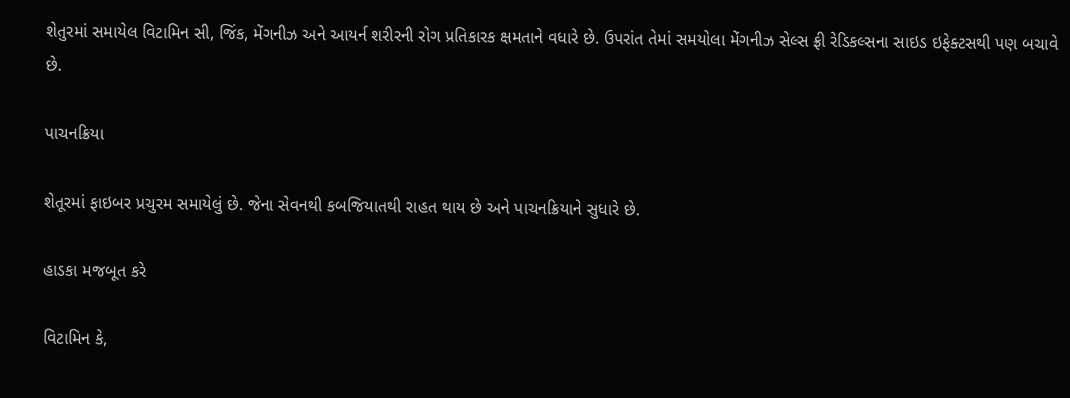શેતુરમાં સમાયેલ વિટામિન સી, જિંક, મેંગનીઝ અને આયર્ન શરીરની રોગ પ્રતિકારક ક્ષમતાને વધારે છે. ઉપરાંત તેમાં સમયોલા મેંગનીઝ સેલ્સ ફ્રી રેડિકલ્સના સાઇડ ઇફેક્ટસથી પણ બચાવે છે.

પાચનક્રિયા

શેતૂરમાં ફાઇબર પ્રચુરમ સમાયેલું છે. જેના સેવનથી કબજિયાતથી રાહત થાય છે અને પાચનક્રિયાને સુધારે છે.

હાડકા મજબૂત કરે

વિટામિન કે,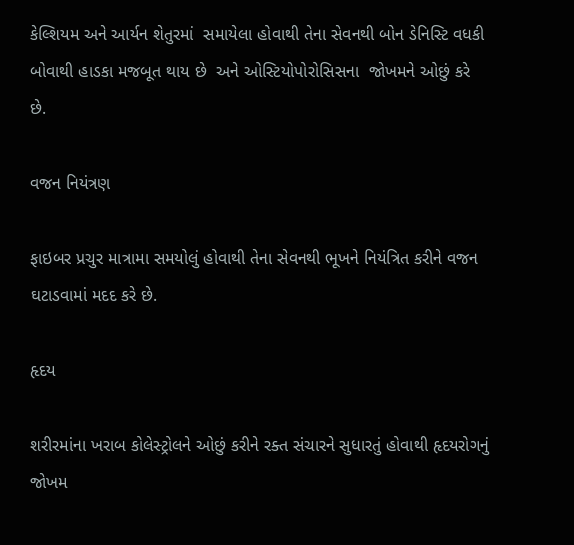કેલ્શિયમ અને આર્યન શેતુરમાં  સમાયેલા હોવાથી તેના સેવનથી બોન ડેનિસ્ટિ વધકી બોવાથી હાડકા મજબૂત થાય છે  અને ઓસ્ટિયોપોરોસિસના  જોખમને ઓછું કરે છે.

વજન નિયંત્રણ

ફાઇબર પ્રચુર માત્રામા સમયોલું હોવાથી તેના સેવનથી ભૂખને નિયંત્રિત કરીને વજન ઘટાડવામાં મદદ કરે છે.

હૃદય

શરીરમાંના ખરાબ કોલેસ્ટ્રોલને ઓછું કરીને રક્ત સંચારને સુધારતું હોવાથી હૃદયરોગનું જોખમ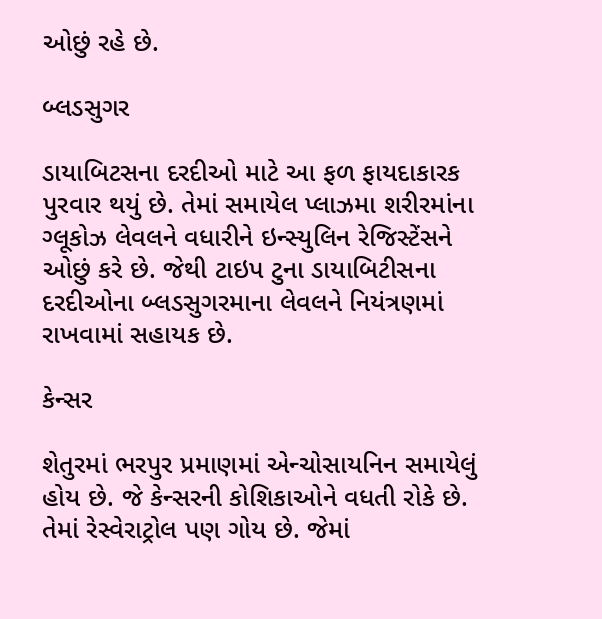ઓછું રહે છે.

બ્લડસુગર

ડાયાબિટસના દરદીઓ માટે આ ફળ ફાયદાકારક પુરવાર થયું છે. તેમાં સમાયેલ પ્લાઝમા શરીરમાંના ગ્લૂકોઝ લેવલને વધારીને ઇન્સ્યુલિન રેજિસ્ટેંસને ઓછું કરે છે. જેથી ટાઇપ ટુના ડાયાબિટીસના દરદીઓના બ્લડસુગરમાના લેવલને નિયંત્રણમાં રાખવામાં સહાયક છે.

કેન્સર

શેતુરમાં ભરપુર પ્રમાણમાં એન્ચોસાયનિન સમાયેલું હોય છે. જે કેન્સરની કોશિકાઓને વધતી રોકે છે. તેમાં રેસ્વેરાટ્રોલ પણ ગોય છે. જેમાં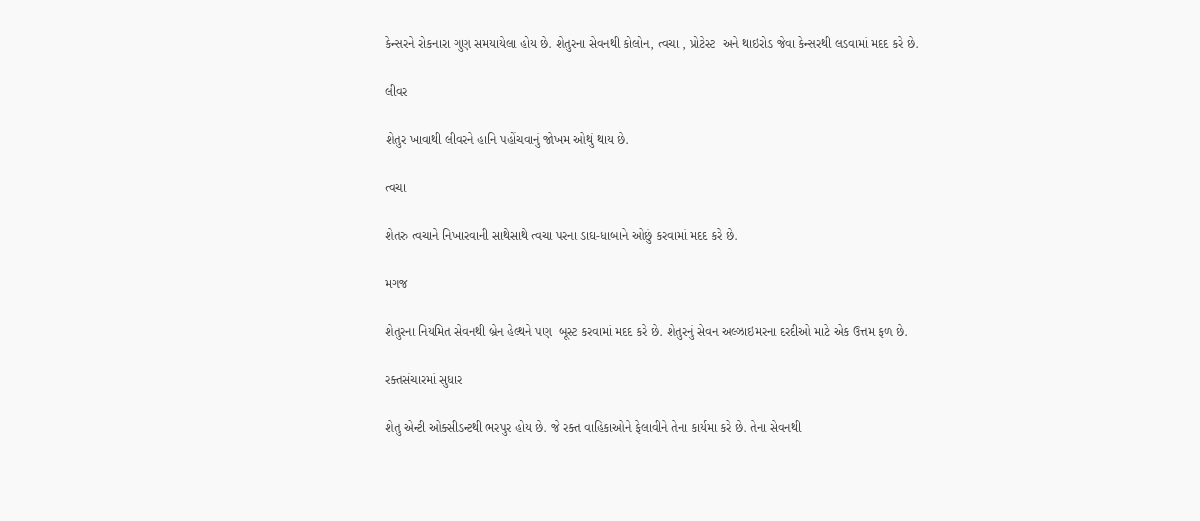કેન્સરને રોકનારા ગુણ સમયાયેલા હોય છે. શેતુરના સેવનથી કોલોન, ત્વચા , પ્રોટેસ્ટ  અને થાઇરોડ જેવા કેન્સરથી લડવામાં મદદ કરે છે.

લીવર

શેતુર ખાવાથી લીવરને હાનિ પહોંચવાનું જોખમ ઓથું થાય છે.

ત્વચા

શેતરુ ત્વચાને નિખારવાની સાથેસાથે ત્વચા પરના ડાઘ-ધાબાને ઓછું કરવામાં મદદ કરે છે.

મગજ

શેતુરના નિયમિત સેવનથી બ્રેન હેલ્થને પણ  બૂસ્ટ કરવામાં મદદ કરે છે. શેતુરનું સેવન અલ્ઝાઇમરના દરદીઓ માટે એક ઉત્તમ ફળ છે.

રક્તસંચારમાં સુધાર

શેતુ એન્ટી ઓક્સીડન્ટથી ભરપુર હોય છે. જે રક્ત વાહિકાઓને ફેલાવીને તેના કાર્યમા કરે છે. તેના સેવનથી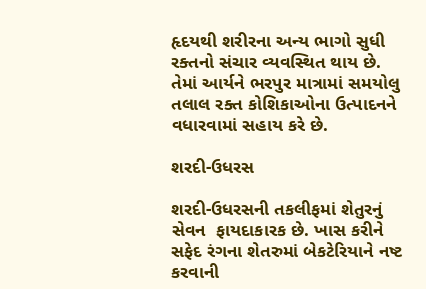હૃદયથી શરીરના અન્ય ભાગો સુધી રક્તનો સંચાર વ્યવસ્થિત થાય છે.  તેમાં આર્યને ભરપુર માત્રામાં સમયોલુ તલાલ રક્ત કોશિકાઓના ઉત્પાદનને વધારવામાં સહાય કરે છે.

શરદી-ઉધરસ

શરદી-ઉધરસની તકલીફમાં શેતુરનું સેવન  ફાયદાકારક છે. ખાસ કરીને સફેદ રંગના શેતરુમાં બેકટેરિયાને નષ્ટ કરવાની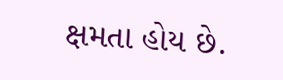ક્ષમતા હોય છે.